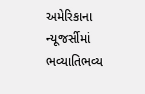અમેરિકાના ન્યૂજર્સીમાં ભવ્યાતિભવ્ય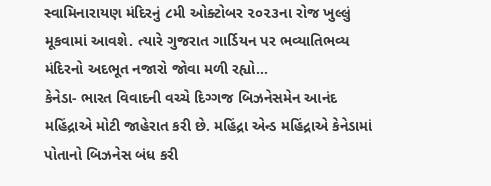સ્વામિનારાયણ મંદિરનું ૮મી ઓક્ટોબર ૨૦૨૩ના રોજ ખુલ્લું મૂકવામાં આવશે. ત્યારે ગુજરાત ગાર્ડિયન પર ભવ્યાતિભવ્ય મંદિરનો અદભૂત નજારો જોવા મળી રહ્યો...
કેનેડા- ભારત વિવાદની વચ્ચે દિગ્ગજ બિઝનેસમેન આનંદ મહિંદ્રાએ મોટી જાહેરાત કરી છે. મહિંદ્રા એન્ડ મહિંદ્રાએ કેનેડામાં પોતાનો બિઝનેસ બંધ કરી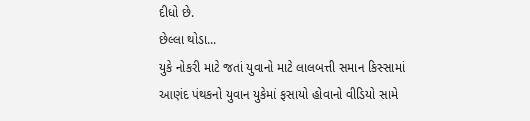દીધો છે.
છેલ્લા થોડા...
યુકે નોકરી માટે જતાં યુવાનો માટે લાલબત્તી સમાન કિસ્સામાં આણંદ પંથકનો યુવાન યુકેમાં ફસાયો હોવાનો વીડિયો સામે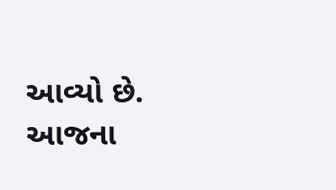આવ્યો છે.
આજના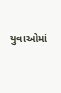યુવાઓમાં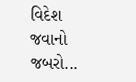વિદેશ જવાનો જબરો...